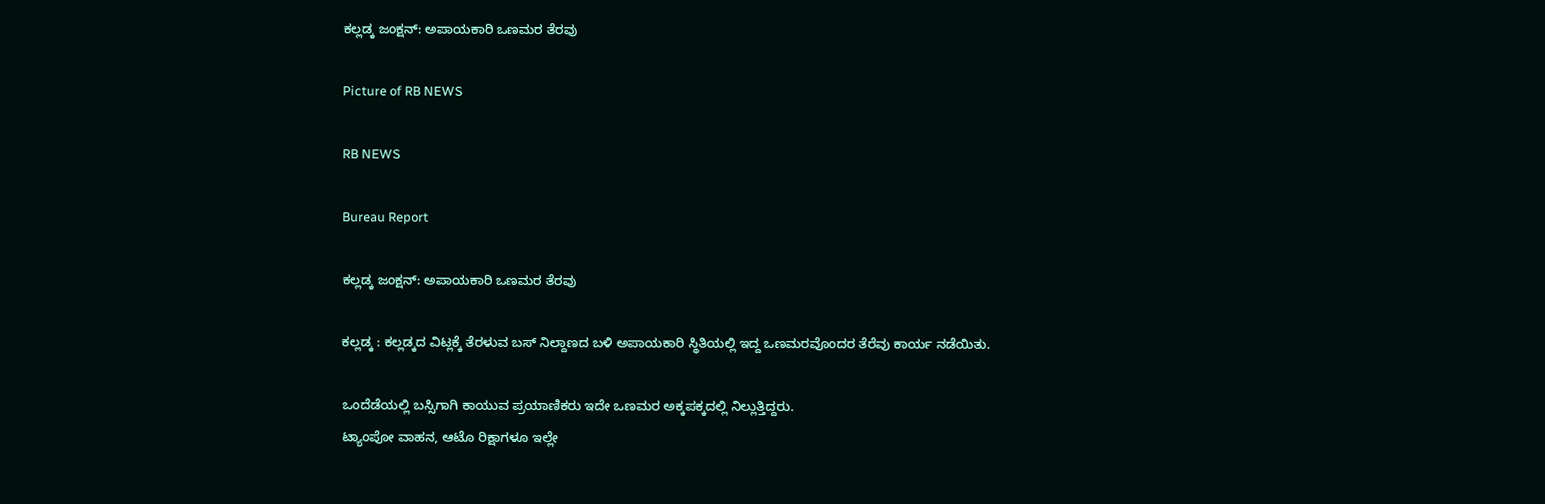ಕಲ್ಲಡ್ಕ ಜಂಕ್ಷನ್: ಅಪಾಯಕಾರಿ ಒಣಮರ ತೆರವು

Picture of RB NEWS

RB NEWS

Bureau Report

ಕಲ್ಲಡ್ಕ ಜಂಕ್ಷನ್: ಅಪಾಯಕಾರಿ ಒಣಮರ ತೆರವು

ಕಲ್ಲಡ್ಕ : ಕಲ್ಲಡ್ಕದ ವಿಟ್ಲಕ್ಕೆ ತೆರಳುವ ಬಸ್ ನಿಲ್ದಾಣದ ಬಳಿ ಅಪಾಯಕಾರಿ ಸ್ಥಿತಿಯಲ್ಲಿ ಇದ್ದ ಒಣಮರವೊಂದರ ತೆರೆವು ಕಾರ್ಯ ನಡೆಯಿತು.

ಒಂದೆಡೆಯಲ್ಲಿ ಬಸ್ಸಿಗಾಗಿ ಕಾಯುವ ಪ್ರಯಾಣಿಕರು ಇದೇ ಒಣಮರ ಅಕ್ಕಪಕ್ಕದಲ್ಲಿ ನಿಲ್ಲುತ್ತಿದ್ದರು.
ಟ್ಯಾಂಪೋ ವಾಹನ, ಆಟೊ ರಿಕ್ಷಾಗಳೂ ಇಲ್ಲೇ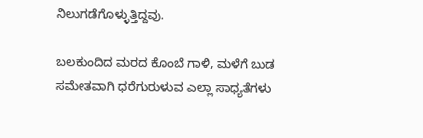ನಿಲುಗಡೆಗೊಳ್ಳುತ್ತಿದ್ದವು.

ಬಲಕುಂದಿದ ಮರದ ಕೊಂಬೆ ಗಾಳಿ, ಮಳೆಗೆ ಬುಡ ಸಮೇತವಾಗಿ ಧರೆಗುರುಳುವ ಎಲ್ಲಾ ಸಾಧ್ಯತೆಗಳು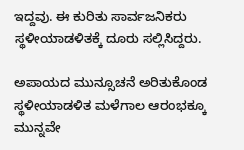ಇದ್ದವು. ಈ ಕುರಿತು ಸಾರ್ವಜನಿಕರು ಸ್ಥಳೀಯಾಡಳಿತಕ್ಕೆ ದೂರು ಸಲ್ಲಿಸಿದ್ದರು.

ಅಪಾಯದ ಮುನ್ಸೂಚನೆ ಅರಿತುಕೊಂಡ ಸ್ಥಳೀಯಾಡಳಿತ ಮಳೆಗಾಲ ಆರಂಭಕ್ಕೂ ಮುನ್ನವೇ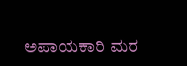ಅಪಾಯಕಾರಿ ಮರ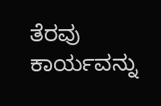ತೆರವು ಕಾರ್ಯವನ್ನು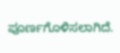ಪೂರ್ಣಗೊಳಿಸಲಾಗಿದೆ.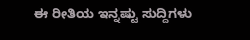ಈ ರೀತಿಯ ಇನ್ನಷ್ಟು ಸುದ್ದಿಗಳು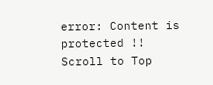error: Content is protected !!
Scroll to Top